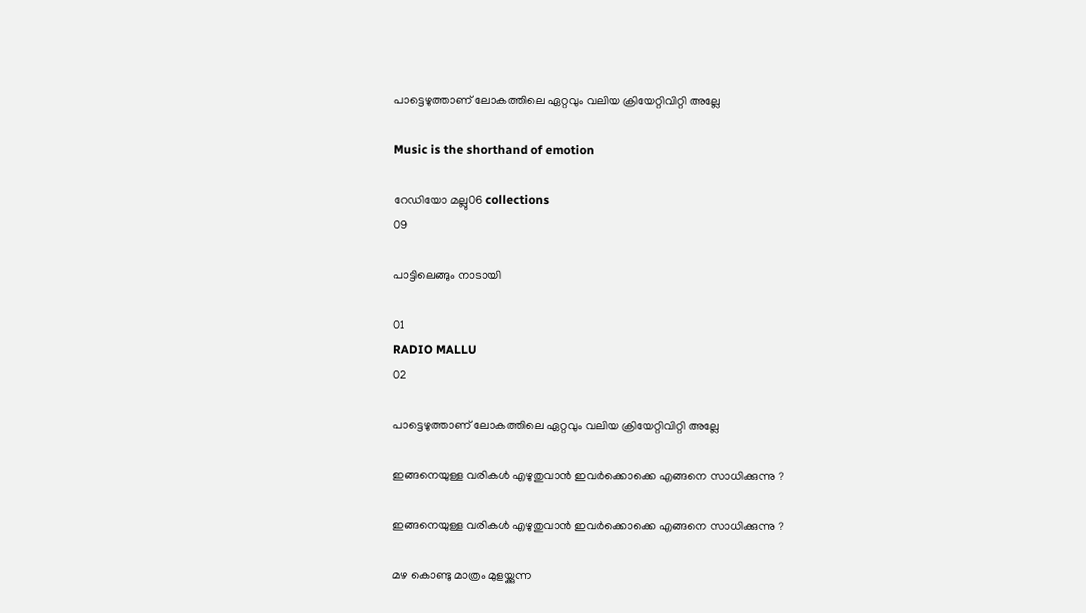പാട്ടെഴുത്താണ് ലോകത്തിലെ ഏറ്റവും വലിയ ക്രിയേറ്റിവിറ്റി അല്ലേ

Music is the shorthand of emotion

റേഡിയോ മല്ലു06 collections
09

പാട്ടിലെങ്ങും നാടായി

01
RADIO MALLU
02

പാട്ടെഴുത്താണ് ലോകത്തിലെ ഏറ്റവും വലിയ ക്രിയേറ്റിവിറ്റി അല്ലേ

ഇങ്ങനെയുള്ള വരികൾ എഴുതുവാൻ ഇവർക്കൊക്കെ എങ്ങനെ സാധിക്കുന്നു ?

ഇങ്ങനെയുള്ള വരികൾ എഴുതുവാൻ ഇവർക്കൊക്കെ എങ്ങനെ സാധിക്കുന്നു ?

മഴ കൊണ്ടു മാത്രം മുളയ്ക്കുന്ന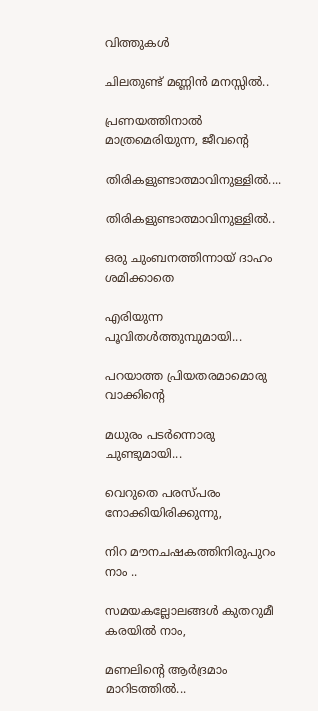വിത്തുകള്‍

ചിലതുണ്ട് മണ്ണിന്‍ മനസ്സില്‍..

പ്രണയത്തിനാല്‍ മാത്രമെരിയുന്ന, ജീവന്റെ

തിരികളുണ്ടാത്മാവിനുള്ളില്‍....

തിരികളുണ്ടാത്മാവിനുള്ളില്‍..

ഒരു ചുംബനത്തിന്നായ് ദാഹം ശമിക്കാതെ

എരിയുന്ന പൂവിതള്‍ത്തുമ്പുമായി...

പറയാത്ത പ്രിയതരമാമൊരു വാക്കിന്റെ

മധുരം പടര്‍ന്നൊരു ചുണ്ടുമായി...

വെറുതെ പരസ്പരം നോക്കിയിരിക്കുന്നു,

നിറ മൗനചഷകത്തിനിരുപുറം നാം ..

സമയകല്ലോലങ്ങള്‍ കുതറുമീ കരയില്‍ നാം,

മണലിന്റെ ആര്‍ദ്രമാം മാറിടത്തില്‍...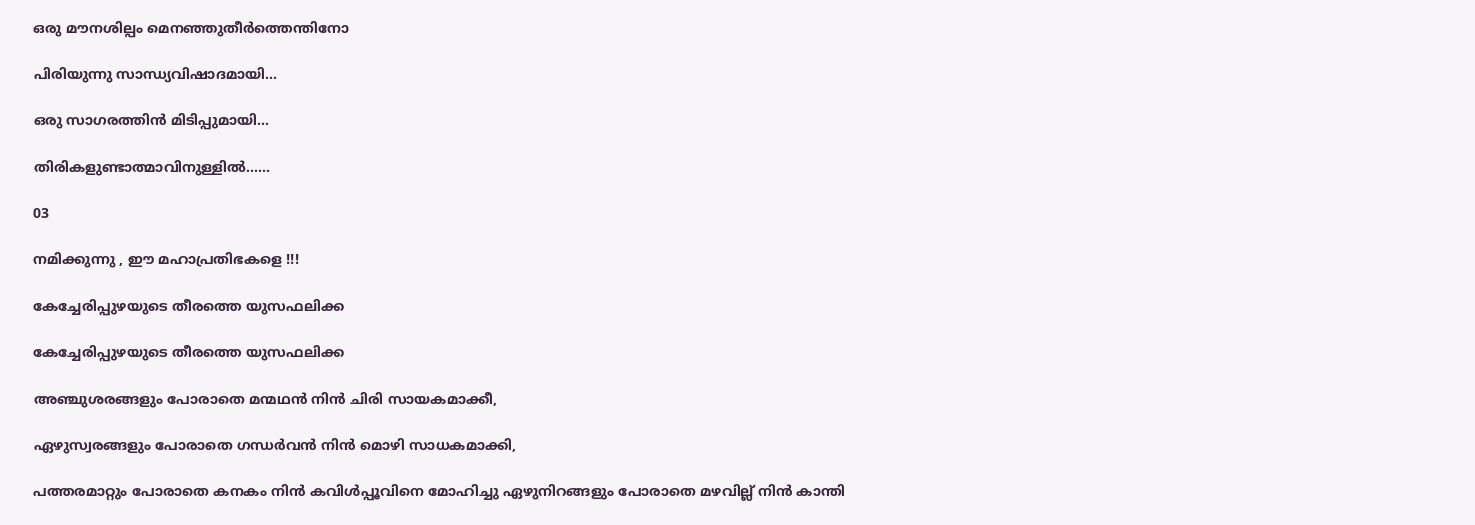ഒരു മൗനശില്പം മെനഞ്ഞുതീര്‍ത്തെന്തിനോ

പിരിയുന്നു സാന്ധ്യവിഷാദമായി...

ഒരു സാഗരത്തിന്‍ മിടിപ്പുമായി...

തിരികളുണ്ടാത്മാവിനുള്ളില്‍......

03

നമിക്കുന്നു , ഈ മഹാപ്രതിഭകളെ !!!

കേച്ചേരിപ്പുഴയുടെ തീരത്തെ യുസഫലിക്ക

കേച്ചേരിപ്പുഴയുടെ തീരത്തെ യുസഫലിക്ക

അഞ്ചുശരങ്ങളും പോരാതെ മന്മഥൻ നിൻ ചിരി സായകമാക്കീ,

ഏഴുസ്വരങ്ങളും പോരാതെ ഗന്ധർവൻ നിൻ മൊഴി സാധകമാക്കി,

പത്തരമാറ്റും പോരാതെ കനകം നിൻ കവിൾപ്പൂവിനെ മോഹിച്ചു ഏഴുനിറങ്ങളും പോരാതെ മഴവില്ല് നിൻ കാന്തി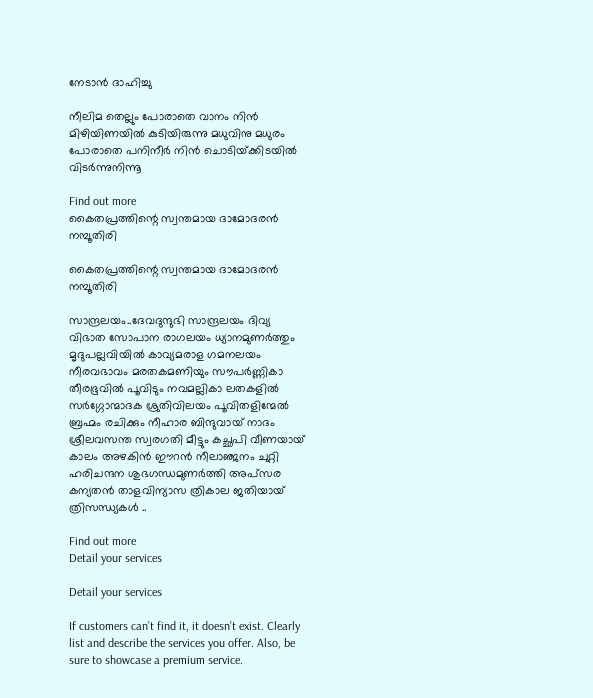നേടാൻ ദാഹിച്ചു

നീലിമ തെല്ലും പോരാതെ വാനം നിൻ മിഴിയിണയിൽ കുടിയിരുന്നു മധുവിനു മധുരം പോരാതെ പനിനീർ നിൻ ചൊടിയ്‌ക്കിടയിൽ വിടർന്നുനിന്നൂ

Find out more
കൈതപ്രത്തിന്റെ സ്വന്തമായ ദാമോദരൻ നമ്പൂതിരി

കൈതപ്രത്തിന്റെ സ്വന്തമായ ദാമോദരൻ നമ്പൂതിരി

സാന്ദ്രലയം..ദേവദുന്ദുഭി സാന്ദ്രലയം ദിവ്യ വിഭാത സോപാന രാഗലയം ധ്യാനമുണർത്തും മൃദുപല്ലവിയിൽ കാവ്യമരാള ഗമനലയം നീരവഭാവം മരതകമണിയും സൗപർണ്ണികാ തീരഭൂവിൽ പൂവിടും നവമല്ലികാ ലതകളിൽ സർഗ്ഗോന്മാദക ശ്രുതിവിലയം പൂവിതളിന്മേൽ ബ്രഹ്മം രചിക്കും നീഹാര ബിന്ദുവായ് നാദം ശ്രീലവസന്ത സ്വരഗതി മീട്ടും കച്ഛപി വീണയായ്‌ കാലം അഴകിൻ ഈറൻ നീലാഞ്ജനം ചുറ്റി ഹരിചന്ദന ശുഭഗന്ധമുണർത്തി അപ്സര കന്യതൻ താളവിന്യാസ ത്രികാല ജതിയായ്‌ ത്രിസന്ധ്യകൾ ..

Find out more
Detail your services

Detail your services

If customers can’t find it, it doesn’t exist. Clearly list and describe the services you offer. Also, be sure to showcase a premium service.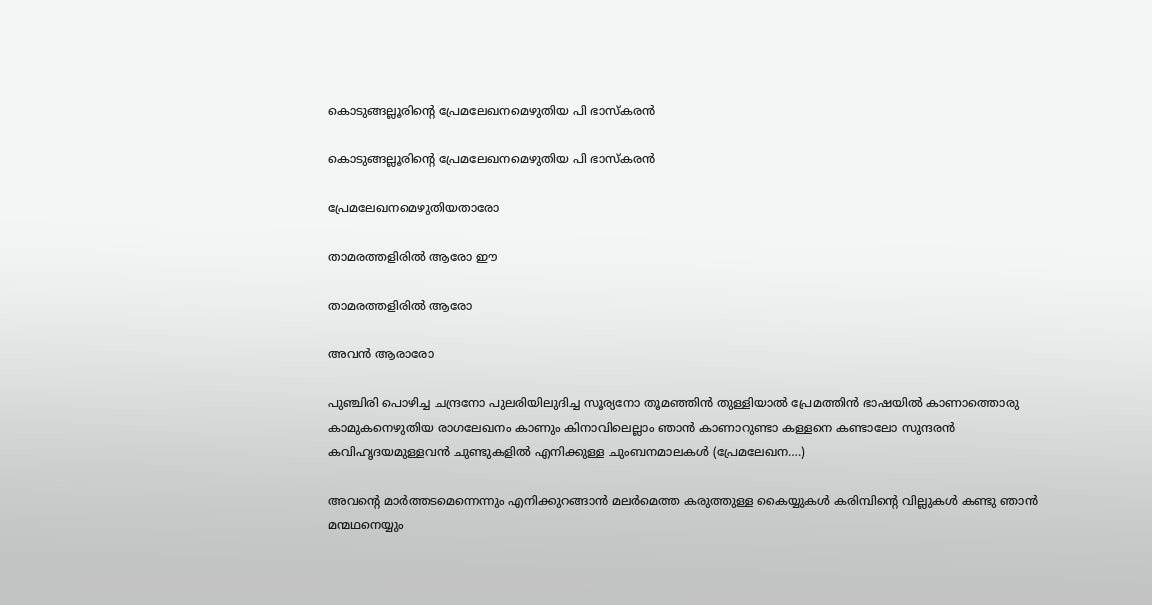കൊടുങ്ങല്ലൂരിന്റെ പ്രേമലേഖനമെഴുതിയ പി ഭാസ്കരൻ

കൊടുങ്ങല്ലൂരിന്റെ പ്രേമലേഖനമെഴുതിയ പി ഭാസ്കരൻ

പ്രേമലേഖനമെഴുതിയതാരോ

താമരത്തളിരിൽ ആരോ ഈ

താമരത്തളിരിൽ ആരോ

അവൻ ആരാരോ

പുഞ്ചിരി പൊഴിച്ച ചന്ദ്രനോ പുലരിയിലുദിച്ച സൂര്യനോ തൂമഞ്ഞിൻ തുള്ളിയാൽ പ്രേമത്തിൻ ഭാഷയിൽ കാണാത്തൊരു കാമുകനെഴുതിയ രാഗലേഖനം കാണും കിനാവിലെല്ലാം ഞാൻ കാണാറുണ്ടാ കള്ളനെ കണ്ടാലോ സുന്ദരൻ കവിഹൃദയമുള്ളവൻ ചുണ്ടുകളിൽ എനിക്കുള്ള ചുംബനമാലകൾ (പ്രേമലേഖന….)

അവന്റെ മാർത്തടമെന്നെന്നും എനിക്കുറങ്ങാൻ മലർമെത്ത കരുത്തുള്ള കൈയ്യുകൾ കരിമ്പിന്റെ വില്ലുകൾ കണ്ടു ഞാൻ മന്മഥനെയ്യും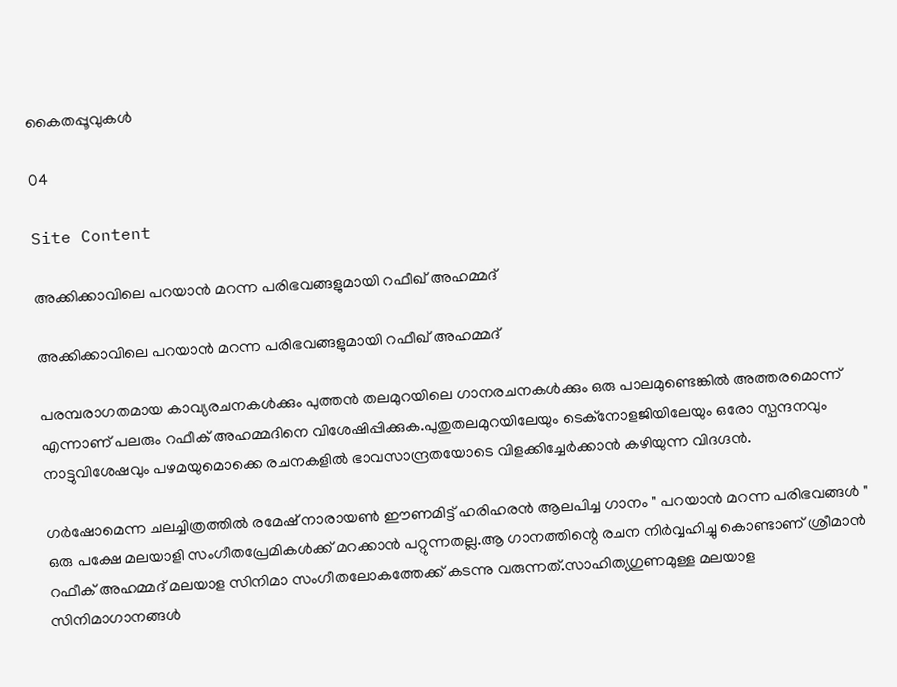കൈതപ്പൂവുകൾ

04

Site Content

അക്കിക്കാവിലെ പറയാൻ മറന്ന പരിഭവങ്ങളുമായി റഫീഖ് അഹമ്മദ്

അക്കിക്കാവിലെ പറയാൻ മറന്ന പരിഭവങ്ങളുമായി റഫീഖ് അഹമ്മദ്

പരമ്പരാഗതമായ കാവ്യരചനകൾക്കും പുത്തൻ തലമുറയിലെ ഗാനരചനകൾക്കും ഒരു പാലമുണ്ടെങ്കിൽ അത്തരമൊന്ന് എന്നാണ് പലരും റഫീക് അഹമ്മദിനെ വിശേഷിപ്പിക്കുക.പുതുതലമുറയിലേയും ടെക്നോളജിയിലേയും ഒരോ സ്പന്ദനവും നാട്ടുവിശേഷവും പഴമയുമൊക്കെ രചനകളിൽ ഭാവസാന്ദ്രതയോടെ വിളക്കിച്ചേർക്കാൻ കഴിയുന്ന വിദഗ്ദൻ.

ഗർഷോമെന്ന ചലച്ചിത്രത്തിൽ രമേഷ് നാരായൺ ഈണമിട്ട് ഹരിഹരൻ ആലപിച്ച ഗാനം " പറയാൻ മറന്ന പരിഭവങ്ങൾ " ഒരു പക്ഷേ മലയാളി സംഗീതപ്രേമികൾക്ക് മറക്കാൻ പറ്റുന്നതല്ല.ആ ഗാനത്തിന്റെ രചന നിർവ്വഹിച്ചു കൊണ്ടാണ് ശ്രീമാൻ റഫീക് അഹമ്മദ് മലയാള സിനിമാ സംഗീതലോകത്തേക്ക് കടന്നു വരുന്നത്.സാഹിത്യഗുണമുള്ള മലയാള സിനിമാഗാനങ്ങൾ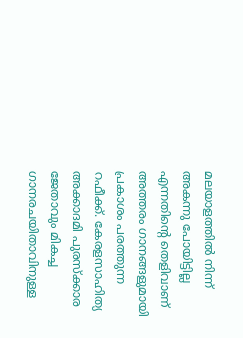മലയാളത്തിൽ നിന്ന് അകന്നു പോയിട്ടില്ല എന്നതിന്റെ തെളിവാണ് അത്തരം ഗാനങ്ങളുമായി പ്രകാശം പരത്തുന്ന റഫീക്ക്. കേരളസാഹിത്യ അക്കാദമി പുരസ്ക്കാര ജേതാവും മികച്ച ഗാനരചയിതാവിനുള്ള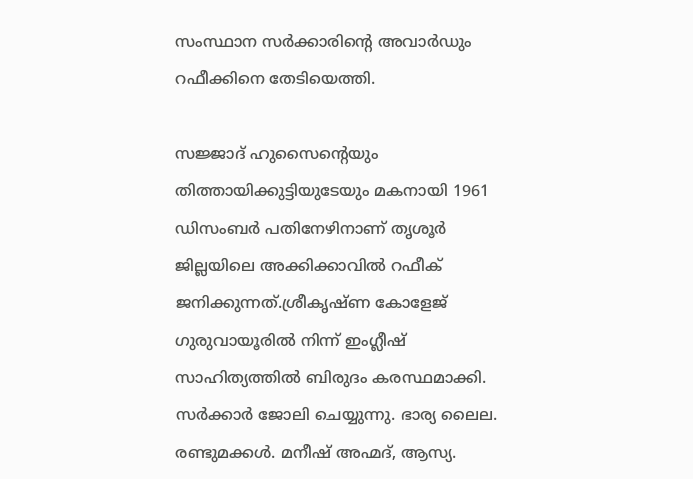സംസ്ഥാന സർക്കാരിന്റെ അവാർഡും റഫീക്കിനെ തേടിയെത്തി.

സജ്ജാദ് ഹുസൈന്റെയും തിത്തായിക്കുട്ടിയുടേയും മകനായി 1961 ഡിസംബർ പതിനേഴിനാണ് തൃശൂർ ജില്ലയിലെ അക്കിക്കാവിൽ റഫീക് ജനിക്കുന്നത്.ശ്രീകൃഷ്ണ കോളേജ് ഗുരുവായൂരിൽ നിന്ന് ഇംഗ്ലീഷ് സാഹിത്യത്തിൽ ബിരുദം കരസ്ഥമാക്കി. സർക്കാർ ജോലി ചെയ്യുന്നു. ഭാര്യ ലൈല. രണ്ടുമക്കൾ. മനീഷ് അഹ്മദ്, ആസ്യ.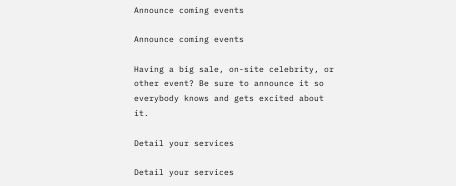Announce coming events

Announce coming events

Having a big sale, on-site celebrity, or other event? Be sure to announce it so everybody knows and gets excited about it.

Detail your services

Detail your services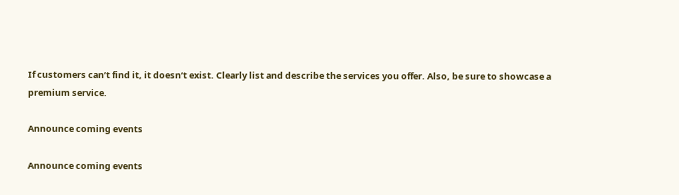If customers can’t find it, it doesn’t exist. Clearly list and describe the services you offer. Also, be sure to showcase a premium service.

Announce coming events

Announce coming events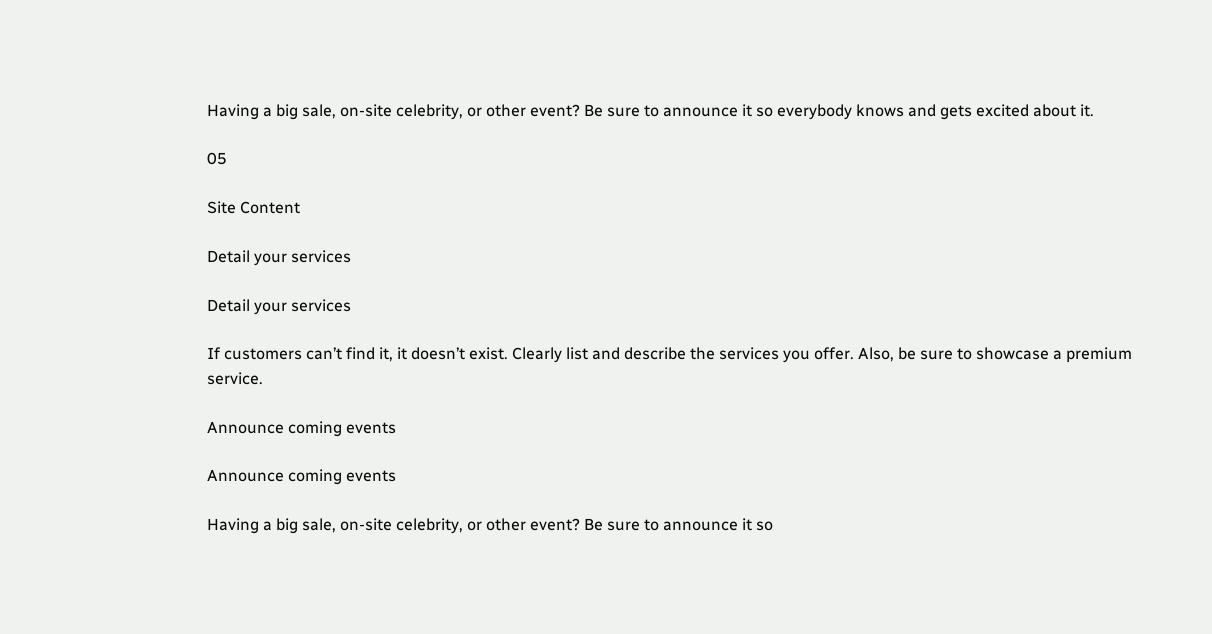Having a big sale, on-site celebrity, or other event? Be sure to announce it so everybody knows and gets excited about it.

05

Site Content

Detail your services

Detail your services

If customers can’t find it, it doesn’t exist. Clearly list and describe the services you offer. Also, be sure to showcase a premium service.

Announce coming events

Announce coming events

Having a big sale, on-site celebrity, or other event? Be sure to announce it so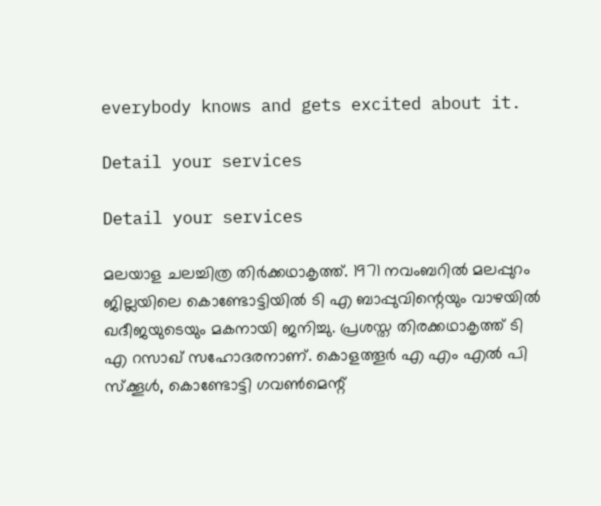everybody knows and gets excited about it.

Detail your services

Detail your services

മലയാള ചലച്ചിത്ര തിർക്കഥാകൃത്ത്. 1971 നവംബറിൽ മലപ്പുറം ജില്ലയിലെ കൊണ്ടോട്ടിയിൽ ടി എ ബാപ്പുവിന്റെയും വാഴയിൽ ഖദീജയുടെയും മകനായി ജനിച്ചു. പ്രശസ്ത തിരക്കഥാകൃത്ത് ടി എ റസാഖ് സഹോദരനാണ്. കൊളത്തൂര്‍ എ എം എല്‍ പി സ്‌ക്കൂള്‍, കൊണ്ടോട്ടി ഗവണ്‍മെന്റ്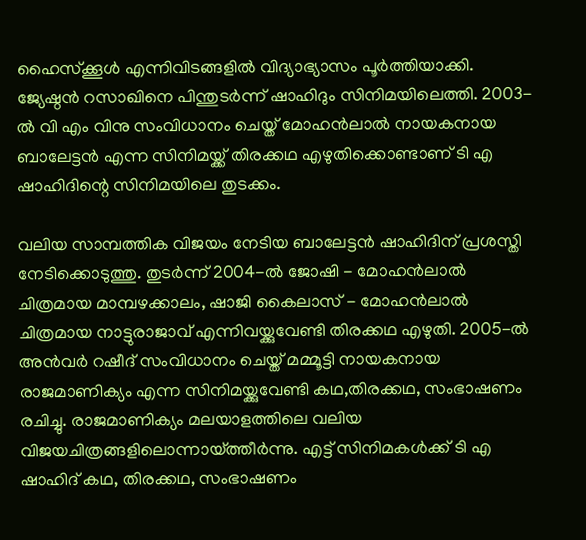ഹൈസ്‌ക്കൂള്‍ എന്നിവിടങ്ങളില്‍ വിദ്യാഭ്യാസം പൂര്‍ത്തിയാക്കി. ജ്യേഷ്ഠൻ റസാഖിനെ പിന്തുടർന്ന് ഷാഹിദും സിനിമയിലെത്തി. 2003-ൽ വി എം വിനു സംവിധാനം ചെയ്ത് മോഹൻലാൽ നായകനായ ബാലേട്ടൻ എന്ന സിനിമയ്ക്ക് തിരക്കഥ എഴുതിക്കൊണ്ടാണ് ടി എ ഷാഹിദിന്റെ സിനിമയിലെ തുടക്കം.

വലിയ സാമ്പത്തിക വിജയം നേടിയ ബാലേട്ടൻ ഷാഹിദിന് പ്രശസ്തി നേടിക്കൊടുത്തു. തുടർന്ന് 2004-ൽ ജോഷി - മോഹൻലാൽ ചിത്രമായ മാമ്പഴക്കാലം, ഷാജി കൈലാസ് - മോഹൻലാൽ ചിത്രമായ നാട്ടുരാജാവ് എന്നിവയ്ക്കുവേണ്ടി തിരക്കഥ എഴുതി. 2005-ൽ അൻവർ റഷീദ് സംവിധാനം ചെയ്ത് മമ്മൂട്ടി നായകനായ രാജമാണിക്യം എന്ന സിനിമയ്ക്കുവേണ്ടി കഥ,തിരക്കഥ, സംഭാഷണം രചിച്ചു. രാജമാണിക്യം മലയാളത്തിലെ വലിയ വിജയചിത്രങ്ങളിലൊന്നായ്ത്തീർന്നു. എട്ട് സിനിമകൾക്ക് ടി എ ഷാഹിദ് കഥ, തിരക്കഥ, സംഭാഷണം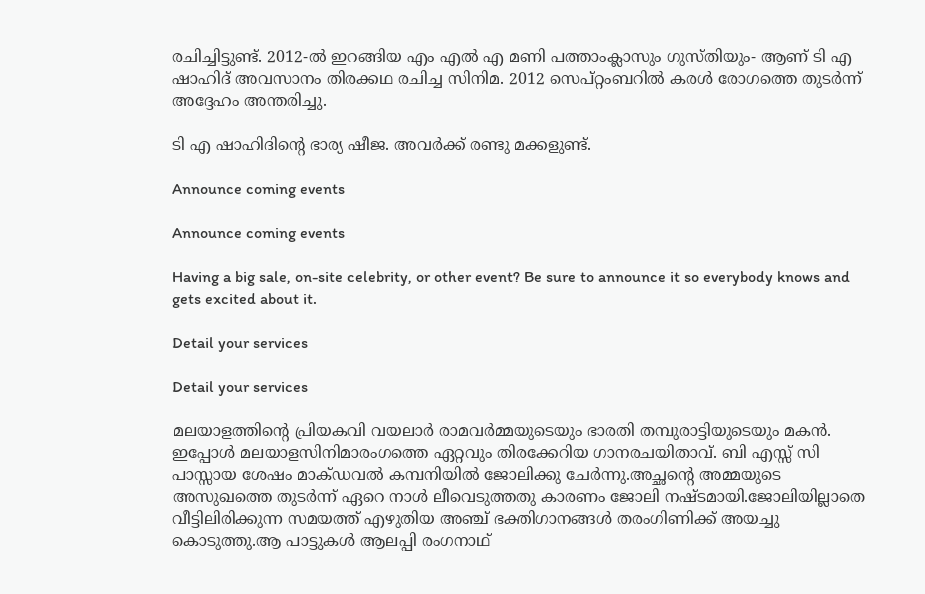രചിച്ചിട്ടുണ്ട്. 2012-ൽ ഇറങ്ങിയ എം എൽ എ മണി പത്താംക്ലാസും ഗുസ്തിയും- ആണ് ടി എ ഷാഹിദ് അവസാനം തിരക്കഥ രചിച്ച സിനിമ. 2012 സെപ്റ്റംബറിൽ കരൾ രോഗത്തെ തുടർന്ന് അദ്ദേഹം അന്തരിച്ചു.

ടി എ ഷാഹിദിന്റെ ഭാര്യ ഷീജ. അവർക്ക് രണ്ടു മക്കളുണ്ട്.

Announce coming events

Announce coming events

Having a big sale, on-site celebrity, or other event? Be sure to announce it so everybody knows and gets excited about it.

Detail your services

Detail your services

മലയാളത്തിന്റെ പ്രിയകവി വയലാര്‍ രാമവര്‍മ്മയുടെയും ഭാരതി തമ്പുരാട്ടിയുടെയും മകന്‍. ഇപ്പോള്‍ മലയാളസിനിമാരംഗത്തെ ഏറ്റവും തിരക്കേറിയ ഗാനരചയിതാവ്. ബി എസ്സ് സി പാസ്സായ ശേഷം മാക്‌‌ഡവല്‍ കമ്പനിയില്‍ ജോലിക്കു ചേര്‍ന്നു.അച്ഛന്റെ അമ്മയുടെ അസുഖത്തെ തുടര്‍ന്ന് ഏറെ നാള്‍ ലീവെടുത്തതു കാരണം ജോലി നഷ്ടമായി.ജോലിയില്ലാതെ വീട്ടിലിരിക്കുന്ന സമയത്ത് എഴുതിയ അഞ്ച് ഭക്തിഗാനങ്ങള്‍ തരംഗിണിക്ക് അയച്ചു കൊടുത്തു.ആ പാട്ടുകൾ ആലപ്പി രംഗനാഥ്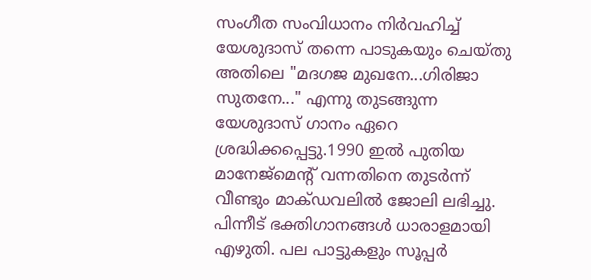സംഗീത സംവിധാനം നിർവഹിച്ച് യേശുദാസ് തന്നെ പാടുകയും ചെയ്തു അതിലെ "മദഗജ മുഖനേ...ഗിരിജാ സുതനേ..." എന്നു തുടങ്ങുന്ന യേശുദാസ് ഗാനം ഏറെ ശ്രദ്ധിക്കപ്പെട്ടു.1990 ഇല്‍ പുതിയ മാനേജ്മെന്റ് വന്നതിനെ തുടര്‍ന്ന് വീണ്ടും മാക്‌ഡവലില്‍ ജോലി ലഭിച്ചു. പിന്നീട് ഭക്തിഗാനങ്ങൾ ധാരാളമായി എഴുതി. പല പാട്ടുകളും സൂപ്പർ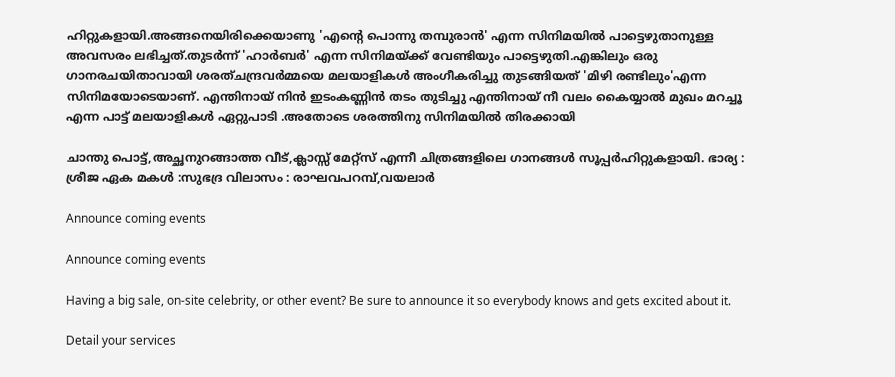ഹിറ്റുകളായി.അങ്ങനെയിരിക്കെയാണു 'എന്റെ പൊന്നു തമ്പുരാൻ' എന്ന സിനിമയിൽ പാട്ടെഴുതാനുള്ള അവസരം ലഭിച്ചത്.തുടർന്ന് 'ഹാർബർ' എന്ന സിനിമയ്ക്ക് വേണ്ടിയും പാട്ടെഴുതി.എങ്കിലും ഒരു ഗാനരചയിതാവായി ശരത്ചന്ദ്രവര്‍മ്മയെ മലയാളികൾ അംഗീകരിച്ചു തുടങ്ങിയത് 'മിഴി രണ്ടിലും'എന്ന സിനിമയോടെയാണ്‌. എന്തിനായ് നിൻ ഇടംകണ്ണിൻ തടം തുടിച്ചു എന്തിനായ് നീ വലം കൈയ്യാൽ മുഖം മറച്ചൂ എന്ന പാട്ട് മലയാളികൾ ഏറ്റുപാടി .അതോടെ ശരത്തിനു സിനിമയിൽ തിരക്കായി

ചാന്തു പൊട്ട്,അച്ഛനുറങ്ങാത്ത വീട്,ക്ലാസ്സ് മേറ്റ്സ് എന്നീ ചിത്രങ്ങളിലെ ഗാനങ്ങള്‍ സൂപ്പര്‍ഹിറ്റുകളായി. ഭാര്യ : ശ്രീജ ഏക മകള്‍ :സുഭദ്ര വിലാസം : രാഘവപറമ്പ്,വയലാര്‍

Announce coming events

Announce coming events

Having a big sale, on-site celebrity, or other event? Be sure to announce it so everybody knows and gets excited about it.

Detail your services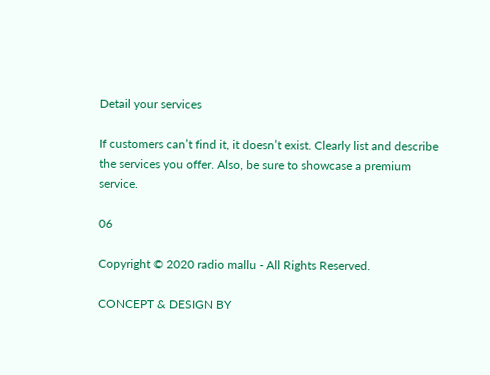Detail your services

If customers can’t find it, it doesn’t exist. Clearly list and describe the services you offer. Also, be sure to showcase a premium service.

06

Copyright © 2020 radio mallu - All Rights Reserved.

CONCEPT & DESIGN BY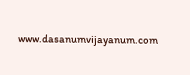www.dasanumvijayanum.com